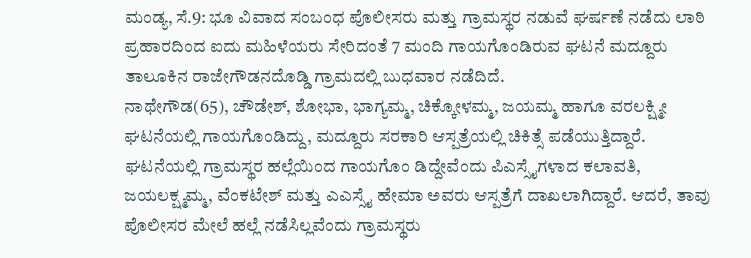ಮಂಡ್ಯ, ಸೆ.9: ಭೂ ವಿವಾದ ಸಂಬಂಧ ಪೊಲೀಸರು ಮತ್ತು ಗ್ರಾಮಸ್ಥರ ನಡುವೆ ಘರ್ಷಣೆ ನಡೆದು ಲಾಠಿ ಪ್ರಹಾರದಿಂದ ಐದು ಮಹಿಳೆಯರು ಸೇರಿದಂತೆ 7 ಮಂದಿ ಗಾಯಗೊಂಡಿರುವ ಘಟನೆ ಮದ್ದೂರು ತಾಲೂಕಿನ ರಾಜೇಗೌಡನದೊಡ್ಡಿ ಗ್ರಾಮದಲ್ಲಿ ಬುಧವಾರ ನಡೆದಿದೆ.
ನಾಥೇಗೌಡ(65), ಚೌಡೇಶ್, ಶೋಭಾ, ಭಾಗ್ಯಮ್ಮ, ಚಿಕ್ಕೋಳಮ್ಮ, ಜಯಮ್ಮ ಹಾಗೂ ವರಲಕ್ಷ್ಮೀ ಘಟನೆಯಲ್ಲಿ ಗಾಯಗೊಂಡಿದ್ದು, ಮದ್ದೂರು ಸರಕಾರಿ ಆಸ್ಪತ್ರೆಯಲ್ಲಿ ಚಿಕಿತ್ಸೆ ಪಡೆಯುತ್ತಿದ್ದಾರೆ.
ಘಟನೆಯಲ್ಲಿ ಗ್ರಾಮಸ್ಥರ ಹಲ್ಲೆಯಿಂದ ಗಾಯಗೊಂ ಡಿದ್ದೇವೆಂದು ಪಿಎಸ್ಸೈಗಳಾದ ಕಲಾವತಿ, ಜಯಲಕ್ಷ್ಮಮ್ಮ, ವೆಂಕಟೇಶ್ ಮತ್ತು ಎಎಸ್ಸೈ ಹೇಮಾ ಅವರು ಆಸ್ಪತ್ರೆಗೆ ದಾಖಲಾಗಿದ್ದಾರೆ. ಆದರೆ, ತಾವು ಪೊಲೀಸರ ಮೇಲೆ ಹಲ್ಲೆ ನಡೆಸಿಲ್ಲವೆಂದು ಗ್ರಾಮಸ್ಥರು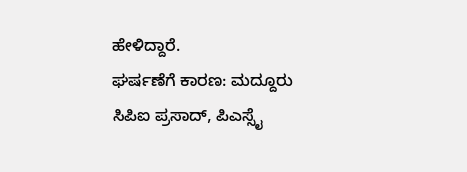ಹೇಳಿದ್ದಾರೆ.
ಘರ್ಷಣೆಗೆ ಕಾರಣ: ಮದ್ದೂರು ಸಿಪಿಐ ಪ್ರಸಾದ್, ಪಿಎಸ್ಸೈ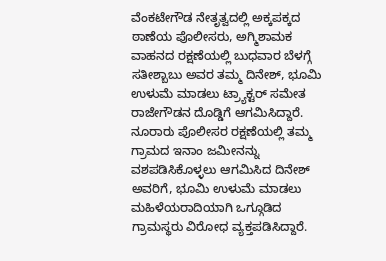ವೆಂಕಟೇಗೌಡ ನೇತೃತ್ವದಲ್ಲಿ ಅಕ್ಕಪಕ್ಕದ ಠಾಣೆಯ ಪೊಲೀಸರು, ಅಗ್ಮಿಶಾಮಕ ವಾಹನದ ರಕ್ಷಣೆಯಲ್ಲಿ ಬುಧವಾರ ಬೆಳಗ್ಗೆ ಸತೀಶ್ಬಾಬು ಅವರ ತಮ್ಮ ದಿನೇಶ್, ಭೂಮಿ ಉಳುಮೆ ಮಾಡಲು ಟ್ರ್ಯಾಕ್ಟರ್ ಸಮೇತ ರಾಜೇಗೌಡನ ದೊಡ್ಡಿಗೆ ಆಗಮಿಸಿದ್ದಾರೆ.
ನೂರಾರು ಪೊಲೀಸರ ರಕ್ಷಣೆಯಲ್ಲಿ ತಮ್ಮ ಗ್ರಾಮದ ಇನಾಂ ಜಮೀನನ್ನು ವಶಪಡಿಸಿಕೊಳ್ಳಲು ಆಗಮಿಸಿದ ದಿನೇಶ್ ಅವರಿಗೆ, ಭೂಮಿ ಉಳುಮೆ ಮಾಡಲು ಮಹಿಳೆಯರಾದಿಯಾಗಿ ಒಗ್ಗೂಡಿದ ಗ್ರಾಮಸ್ಥರು ವಿರೋಧ ವ್ಯಕ್ತಪಡಿಸಿದ್ದಾರೆ.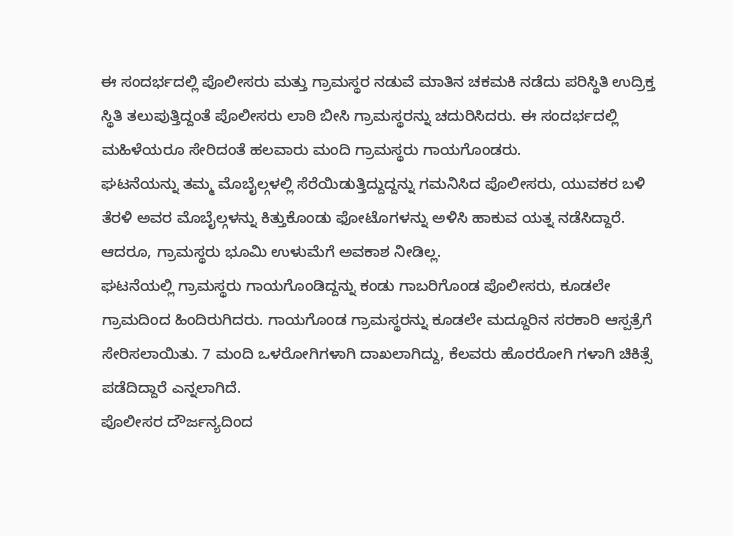ಈ ಸಂದರ್ಭದಲ್ಲಿ ಪೊಲೀಸರು ಮತ್ತು ಗ್ರಾಮಸ್ಥರ ನಡುವೆ ಮಾತಿನ ಚಕಮಕಿ ನಡೆದು ಪರಿಸ್ಥಿತಿ ಉದ್ರಿಕ್ತ ಸ್ಥಿತಿ ತಲುಪುತ್ತಿದ್ದಂತೆ ಪೊಲೀಸರು ಲಾಠಿ ಬೀಸಿ ಗ್ರಾಮಸ್ಥರನ್ನು ಚದುರಿಸಿದರು. ಈ ಸಂದರ್ಭದಲ್ಲಿ ಮಹಿಳೆಯರೂ ಸೇರಿದಂತೆ ಹಲವಾರು ಮಂದಿ ಗ್ರಾಮಸ್ಥರು ಗಾಯಗೊಂಡರು.
ಘಟನೆಯನ್ನು ತಮ್ಮ ಮೊಬೈಲ್ಗಳಲ್ಲಿ ಸೆರೆಯಿಡುತ್ತಿದ್ದುದ್ದನ್ನು ಗಮನಿಸಿದ ಪೊಲೀಸರು, ಯುವಕರ ಬಳಿ ತೆರಳಿ ಅವರ ಮೊಬೈಲ್ಗಳನ್ನು ಕಿತ್ತುಕೊಂಡು ಫೋಟೊಗಳನ್ನು ಅಳಿಸಿ ಹಾಕುವ ಯತ್ನ ನಡೆಸಿದ್ದಾರೆ. ಆದರೂ, ಗ್ರಾಮಸ್ಥರು ಭೂಮಿ ಉಳುಮೆಗೆ ಅವಕಾಶ ನೀಡಿಲ್ಲ.
ಘಟನೆಯಲ್ಲಿ ಗ್ರಾಮಸ್ಥರು ಗಾಯಗೊಂಡಿದ್ದನ್ನು ಕಂಡು ಗಾಬರಿಗೊಂಡ ಪೊಲೀಸರು, ಕೂಡಲೇ ಗ್ರಾಮದಿಂದ ಹಿಂದಿರುಗಿದರು. ಗಾಯಗೊಂಡ ಗ್ರಾಮಸ್ಥರನ್ನು ಕೂಡಲೇ ಮದ್ದೂರಿನ ಸರಕಾರಿ ಆಸ್ಪತ್ರೆಗೆ ಸೇರಿಸಲಾಯಿತು. 7 ಮಂದಿ ಒಳರೋಗಿಗಳಾಗಿ ದಾಖಲಾಗಿದ್ದು, ಕೆಲವರು ಹೊರರೋಗಿ ಗಳಾಗಿ ಚಿಕಿತ್ಸೆ ಪಡೆದಿದ್ದಾರೆ ಎನ್ನಲಾಗಿದೆ.
ಪೊಲೀಸರ ದೌರ್ಜನ್ಯದಿಂದ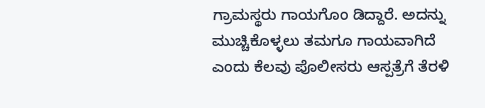ಗ್ರಾಮಸ್ಥರು ಗಾಯಗೊಂ ಡಿದ್ದಾರೆ. ಅದನ್ನು ಮುಚ್ಚಿಕೊಳ್ಳಲು ತಮಗೂ ಗಾಯವಾಗಿದೆ ಎಂದು ಕೆಲವು ಪೊಲೀಸರು ಆಸ್ಪತ್ರೆಗೆ ತೆರಳಿ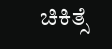ಚಿಕಿತ್ಸೆ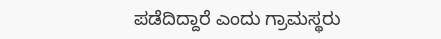ಪಡೆದಿದ್ದಾರೆ ಎಂದು ಗ್ರಾಮಸ್ಥರು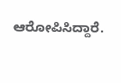ಆರೋಪಿಸಿದ್ದಾರೆ.